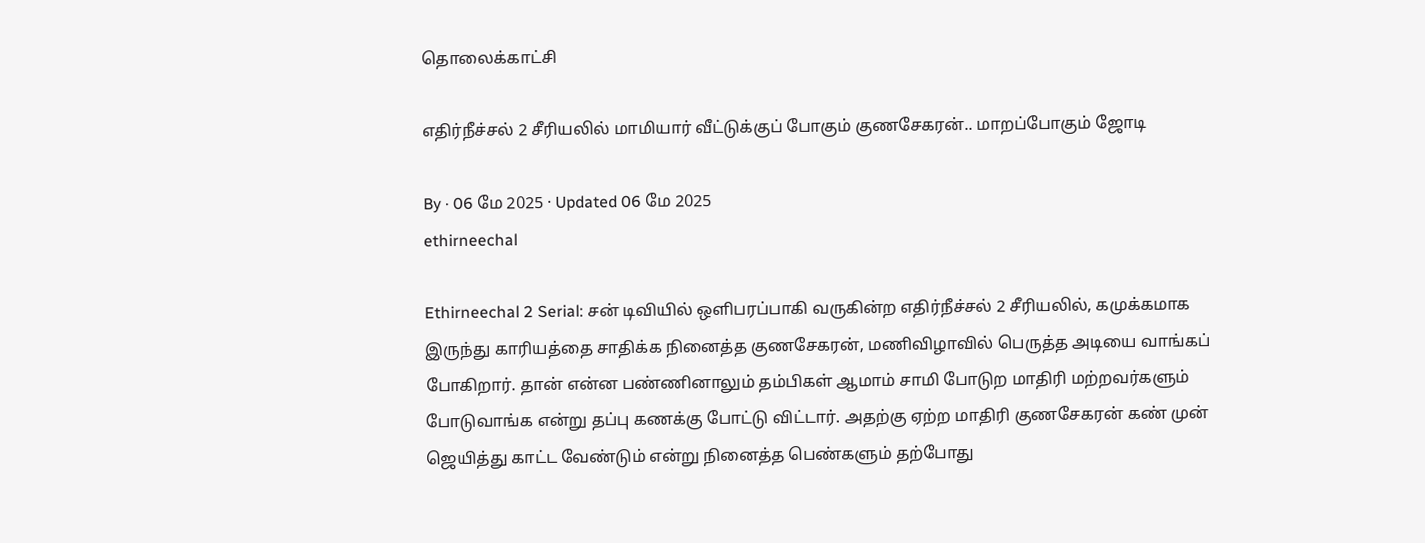தொலைக்காட்சி

எதிர்நீச்சல் 2 சீரியலில் மாமியார் வீட்டுக்குப் போகும் குணசேகரன்.. மாறப்போகும் ஜோடி

By · 06 மே 2025 · Updated 06 மே 2025
ethirneechal

Ethirneechal 2 Serial: சன் டிவியில் ஒளிபரப்பாகி வருகின்ற எதிர்நீச்சல் 2 சீரியலில், கமுக்கமாக இருந்து காரியத்தை சாதிக்க நினைத்த குணசேகரன், மணிவிழாவில் பெருத்த அடியை வாங்கப் போகிறார். தான் என்ன பண்ணினாலும் தம்பிகள் ஆமாம் சாமி போடுற மாதிரி மற்றவர்களும் போடுவாங்க என்று தப்பு கணக்கு போட்டு விட்டார். அதற்கு ஏற்ற மாதிரி குணசேகரன் கண் முன் ஜெயித்து காட்ட வேண்டும் என்று நினைத்த பெண்களும் தற்போது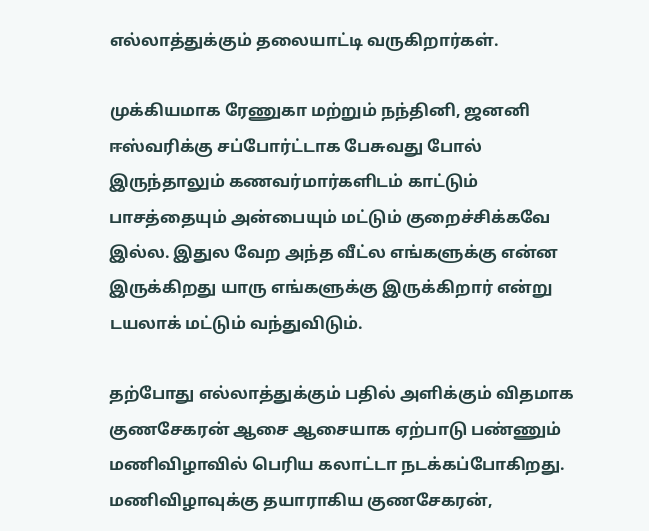எல்லாத்துக்கும் தலையாட்டி வருகிறார்கள்.

முக்கியமாக ரேணுகா மற்றும் நந்தினி, ஜனனி ஈஸ்வரிக்கு சப்போர்ட்டாக பேசுவது போல் இருந்தாலும் கணவர்மார்களிடம் காட்டும் பாசத்தையும் அன்பையும் மட்டும் குறைச்சிக்கவே இல்ல. இதுல வேற அந்த வீட்ல எங்களுக்கு என்ன இருக்கிறது யாரு எங்களுக்கு இருக்கிறார் என்று டயலாக் மட்டும் வந்துவிடும்.

தற்போது எல்லாத்துக்கும் பதில் அளிக்கும் விதமாக குணசேகரன் ஆசை ஆசையாக ஏற்பாடு பண்ணும் மணிவிழாவில் பெரிய கலாட்டா நடக்கப்போகிறது. மணிவிழாவுக்கு தயாராகிய குணசேகரன்,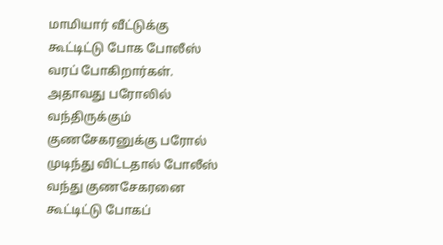மாமியார் வீட்டுக்கு கூட்டிட்டு போக போலீஸ் வரப் போகிறார்கள். அதாவது பரோலில் வந்திருக்கும் குணசேகரனுக்கு பரோல் முடிந்து விட்டதால் போலீஸ் வந்து குணசேகரனை கூட்டிட்டு போகப்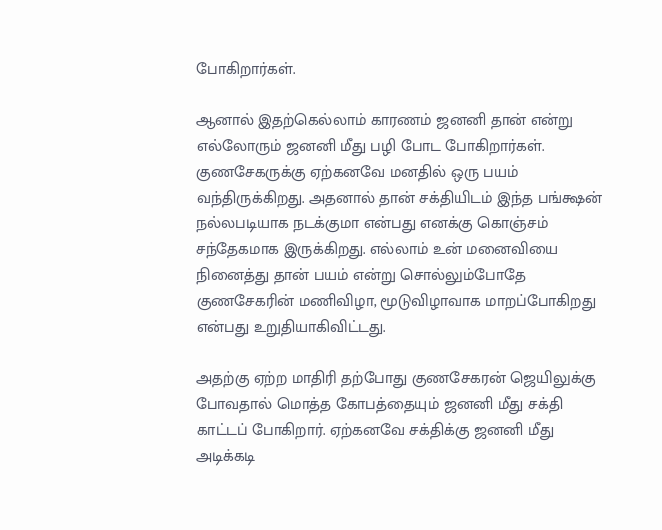போகிறார்கள்.

ஆனால் இதற்கெல்லாம் காரணம் ஜனனி தான் என்று எல்லோரும் ஜனனி மீது பழி போட போகிறார்கள். குணசேகருக்கு ஏற்கனவே மனதில் ஒரு பயம் வந்திருக்கிறது. அதனால் தான் சக்தியிடம் இந்த பங்க்ஷன் நல்லபடியாக நடக்குமா என்பது எனக்கு கொஞ்சம் சந்தேகமாக இருக்கிறது. எல்லாம் உன் மனைவியை நினைத்து தான் பயம் என்று சொல்லும்போதே குணசேகரின் மணிவிழா, மூடுவிழாவாக மாறப்போகிறது என்பது உறுதியாகிவிட்டது.

அதற்கு ஏற்ற மாதிரி தற்போது குணசேகரன் ஜெயிலுக்கு போவதால் மொத்த கோபத்தையும் ஜனனி மீது சக்தி காட்டப் போகிறார். ஏற்கனவே சக்திக்கு ஜனனி மீது அடிக்கடி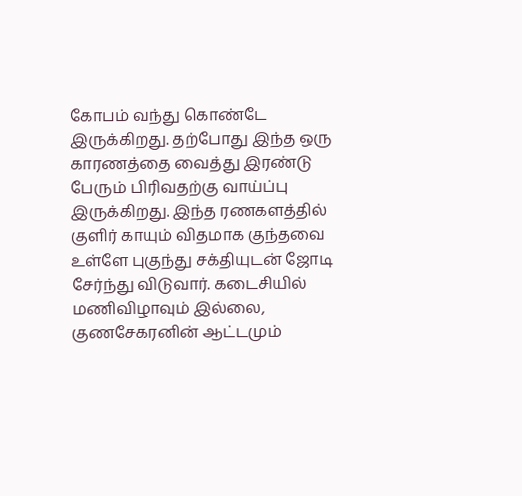கோபம் வந்து கொண்டே இருக்கிறது. தற்போது இந்த ஒரு காரணத்தை வைத்து இரண்டு பேரும் பிரிவதற்கு வாய்ப்பு இருக்கிறது. இந்த ரணகளத்தில் குளிர் காயும் விதமாக குந்தவை உள்ளே புகுந்து சக்தியுடன் ஜோடி சேர்ந்து விடுவார். கடைசியில் மணிவிழாவும் இல்லை, குணசேகரனின் ஆட்டமும்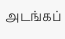அடங்கப்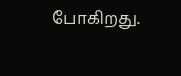போகிறது.